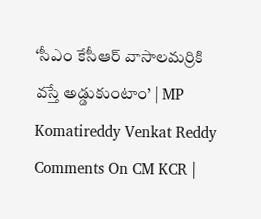‘సీఎం కేసీఆర్‌ వాసాలమర్రికి వస్తే అడ్డుకుంటాం’ | MP Komatireddy Venkat Reddy Comments On CM KCR |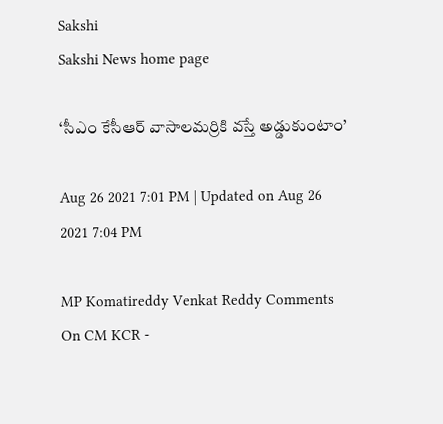Sakshi
Sakshi News home page

‘సీఎం కేసీఆర్‌ వాసాలమర్రికి వస్తే అడ్డుకుంటాం’

Aug 26 2021 7:01 PM | Updated on Aug 26 2021 7:04 PM

MP Komatireddy Venkat Reddy Comments On CM KCR -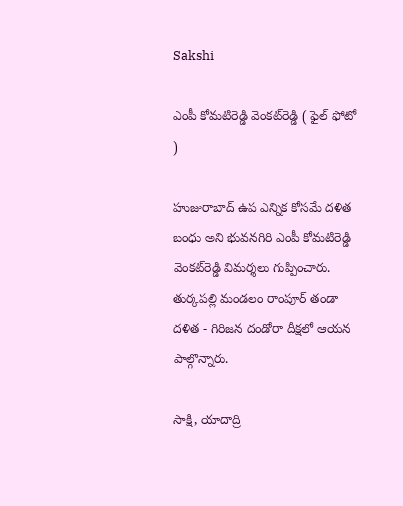Sakshi

ఎంపీ కోమటిరెడ్డి వెంకట్‌రెడ్డి ( ఫైల్‌ ఫోటో )

హుజురాబాద్‌ ఉప ఎన్నిక కోసమే దళిత బంధు అని భువనగిరి ఎంపీ కోమటిరెడ్డి వెంకట్‌రెడ్డి విమర్శలు గుప్పించారు. తుర్కపల్లి మండలం రాంపూర్ తండా దళిత - గిరిజన దండోరా దీక్షలో ఆయన పాల్గొన్నారు.

సాక్షి, యాదాద్రి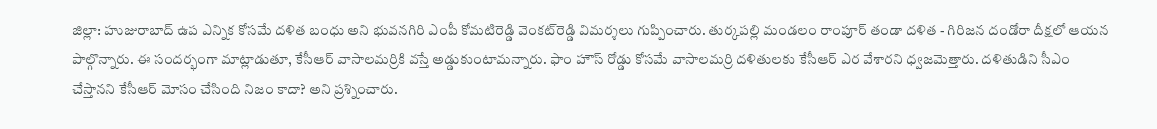జిల్లా: హుజురాబాద్‌ ఉప ఎన్నిక కోసమే దళిత బంధు అని భువనగిరి ఎంపీ కోమటిరెడ్డి వెంకట్‌రెడ్డి విమర్శలు గుప్పించారు. తుర్కపల్లి మండలం రాంపూర్ తండా దళిత - గిరిజన దండోరా దీక్షలో ఆయన పాల్గొన్నారు. ఈ సందర్భంగా మాట్లాడుతూ, కేసీఆర్‌ వాసాలమర్రికి వస్తే అడ్డుకుంటామన్నారు. ఫాం హౌస్ రోడ్డు కోసమే వాసాలమర్రి దళితులకు కేసీఆర్ ఎర వేశారని ధ్వజమెత్తారు. దళితుడిని సీఎం చేస్తానని కేసీఆర్‌ మోసం చేసింది నిజం కాదా? అని ప్రశ్నించారు.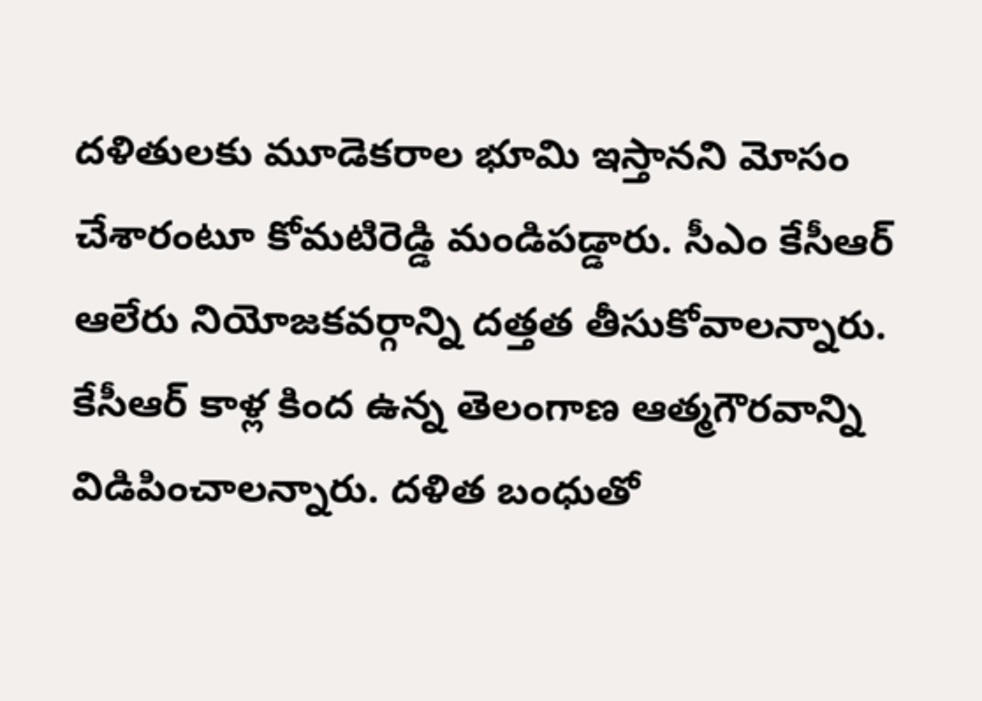దళితులకు మూడెకరాల భూమి ఇస్తానని మోసం చేశారంటూ కోమటిరెడ్డి మండిపడ్డారు. సీఎం కేసీఆర్ ఆలేరు నియోజకవర్గాన్ని దత్తత తీసుకోవాలన్నారు. కేసీఆర్ కాళ్ల కింద ఉన్న తెలంగాణ ఆత్మగౌరవాన్ని విడిపించాలన్నారు. దళిత బంధుతో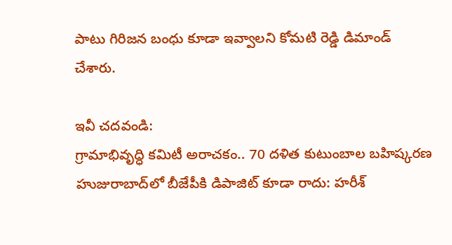పాటు గిరిజన బంధు కూడా ఇవ్వాలని కోమటి రెడ్డి డిమాండ్‌ చేశారు.

ఇవీ చదవండి:
గ్రామాభివృద్ధి కమిటీ అరాచకం.. 70 దళిత కుటుంబాల బహిష్కరణ
హుజురాబాద్‌లో బీజేపీకి డిపాజిట్‌ కూడా రాదు: హరీశ్‌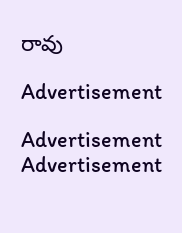రావు

Advertisement

Advertisement
Advertisement